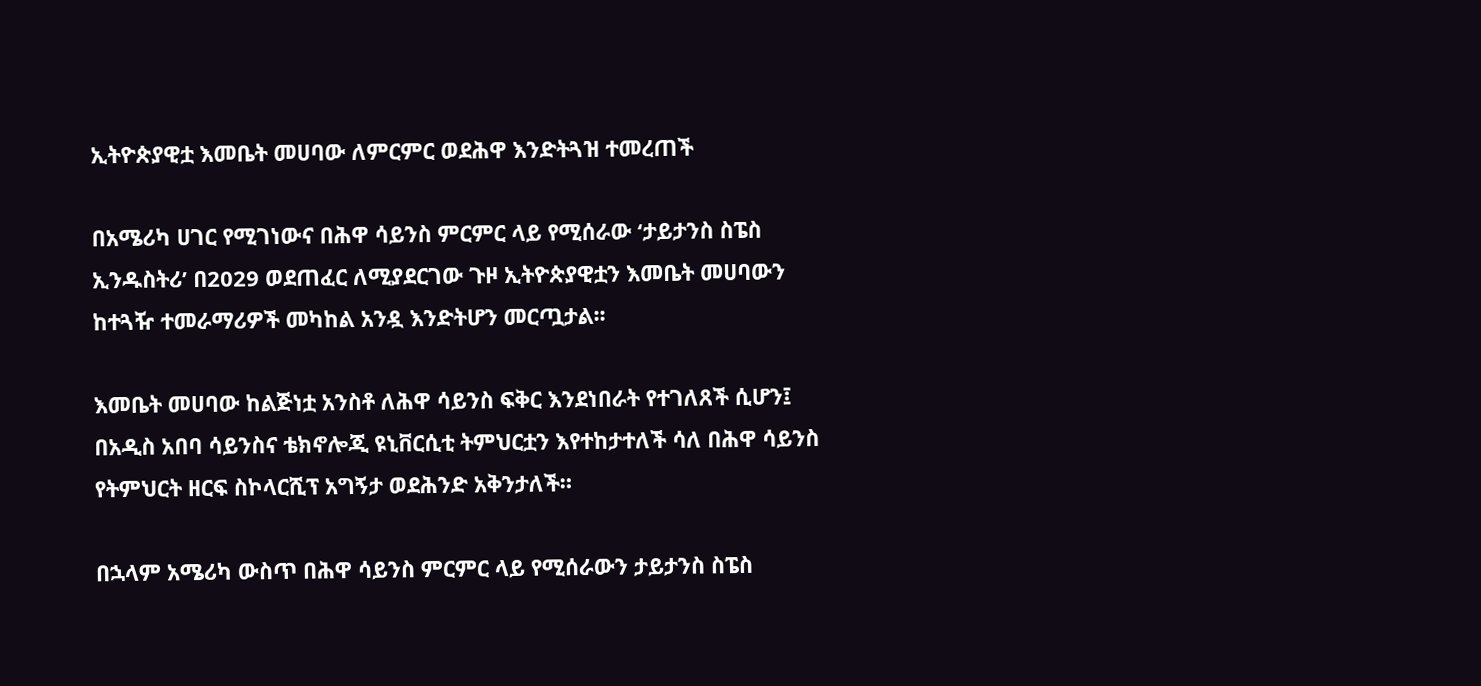ኢትዮጵያዊቷ እመቤት መሀባው ለምርምር ወደሕዋ እንድትጓዝ ተመረጠች

በአሜሪካ ሀገር የሚገነውና በሕዋ ሳይንስ ምርምር ላይ የሚሰራው ‘ታይታንስ ስፔስ ኢንዱስትሪ’ በ2029 ወደጠፈር ለሚያደርገው ጉዞ ኢትዮጵያዊቷን እመቤት መሀባውን ከተጓዥ ተመራማሪዎች መካከል አንዷ እንድትሆን መርጧታል፡፡

እመቤት መሀባው ከልጅነቷ አንስቶ ለሕዋ ሳይንስ ፍቅር እንደነበራት የተገለጸች ሲሆን፤ በአዲስ አበባ ሳይንስና ቴክኖሎጂ ዩኒቨርሲቲ ትምህርቷን እየተከታተለች ሳለ በሕዋ ሳይንስ የትምህርት ዘርፍ ስኮላርሺፕ አግኝታ ወደሕንድ አቅንታለች።

በኋላም አሜሪካ ውስጥ በሕዋ ሳይንስ ምርምር ላይ የሚሰራውን ታይታንስ ስፔስ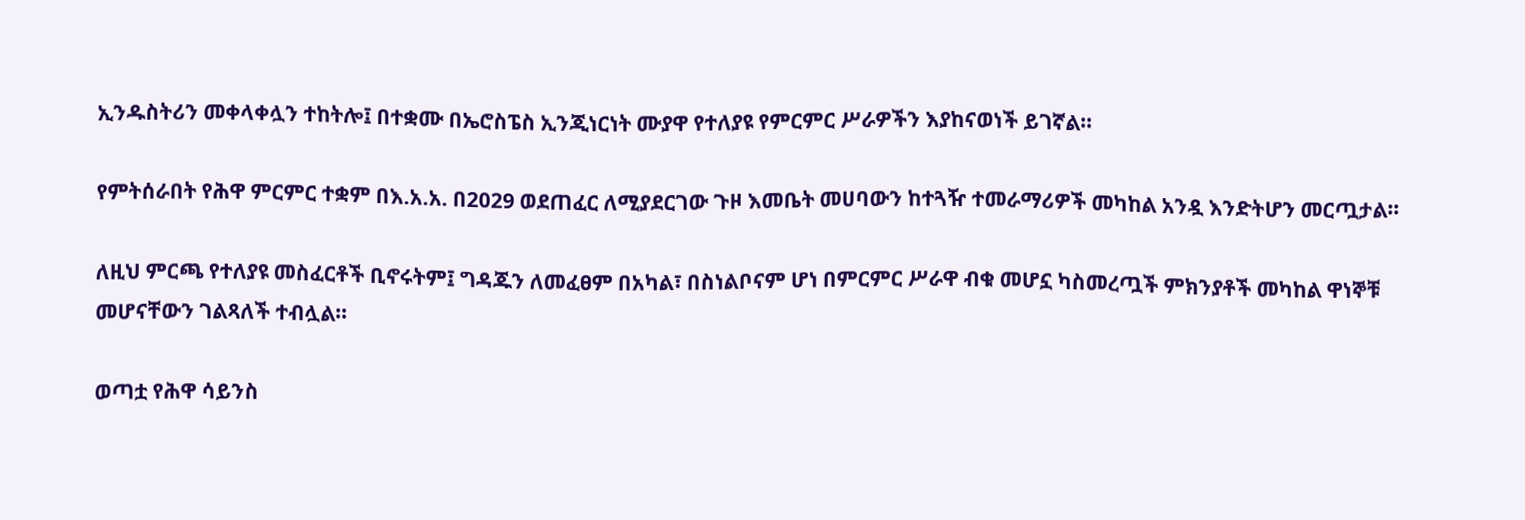ኢንዱስትሪን መቀላቀሏን ተከትሎ፤ በተቋሙ በኤሮስፔስ ኢንጂነርነት ሙያዋ የተለያዩ የምርምር ሥራዎችን እያከናወነች ይገኛል።

የምትሰራበት የሕዋ ምርምር ተቋም በእ.አ.አ. በ2029 ወደጠፈር ለሚያደርገው ጉዞ እመቤት መሀባውን ከተጓዥ ተመራማሪዎች መካከል አንዷ እንድትሆን መርጧታል።

ለዚህ ምርጫ የተለያዩ መስፈርቶች ቢኖሩትም፤ ግዳጁን ለመፈፀም በአካል፣ በስነልቦናም ሆነ በምርምር ሥራዋ ብቁ መሆኗ ካስመረጧች ምክንያቶች መካከል ዋነኞቹ መሆናቸውን ገልጻለች ተብሏል።

ወጣቷ የሕዋ ሳይንስ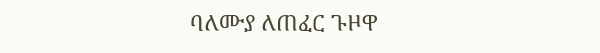ባለሙያ ለጠፈር ጉዞዋ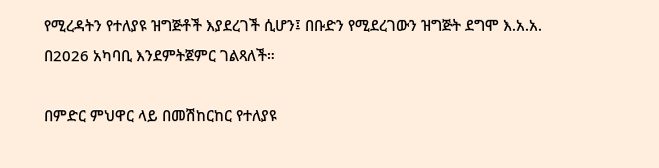የሚረዳትን የተለያዩ ዝግጅቶች እያደረገች ሲሆን፤ በቡድን የሚደረገውን ዝግጅት ደግሞ እ.አ.አ. በ2026 አካባቢ እንደምትጀምር ገልጻለች።

በምድር ምህዋር ላይ በመሽከርከር የተለያዩ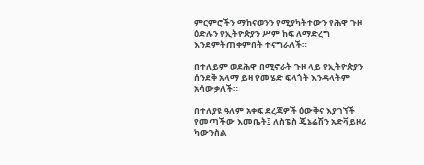ምርምሮችን ማከናወንን የሚያካትተውን የሕዋ ጉዞ ዕድሉን የኢትዮጵያን ሥም ከፍ ለማድረግ እንደምትጠቀምበት ተናግራለች።

በተለይም ወደሕዋ በሚኖራት ጉዞ ላይ የኢትዮጵያን ሰንደቅ አላማ ይዛ የመሄድ ፍላጎት እንዳላትም አሳውቃለች።

በተለያዩ ዓለም አቀፍ ደረጃዎች ዕውቅና እያገኘች የመጣችው እመቤት፤ ለስፔስ ጄኔሬሽን አድቫይዞሪ ካውንስል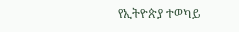የኢትዮጵያ ተወካይ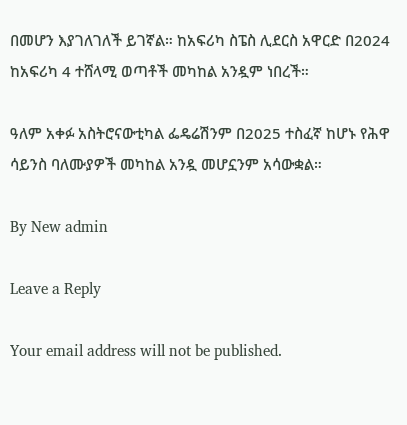በመሆን እያገለገለች ይገኛል። ከአፍሪካ ስፔስ ሊደርስ አዋርድ በ2024 ከአፍሪካ 4 ተሸላሚ ወጣቶች መካከል አንዷም ነበረች።

ዓለም አቀፉ አስትሮናውቲካል ፌዴሬሽንም በ2025 ተስፈኛ ከሆኑ የሕዋ ሳይንስ ባለሙያዎች መካከል አንዷ መሆኗንም አሳውቋል።

By New admin

Leave a Reply

Your email address will not be published.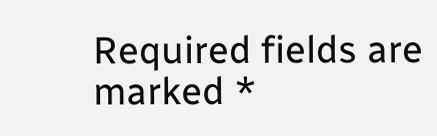Required fields are marked *